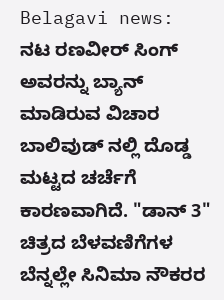Belagavi news:
ನಟ ರಣವೀರ್ ಸಿಂಗ್ ಅವರನ್ನು ಬ್ಯಾನ್ ಮಾಡಿರುವ ವಿಚಾರ ಬಾಲಿವುಡ್ ನಲ್ಲಿ ದೊಡ್ಡ ಮಟ್ಟದ ಚರ್ಚೆಗೆ ಕಾರಣವಾಗಿದೆ. "ಡಾನ್ 3" ಚಿತ್ರದ ಬೆಳವಣಿಗೆಗಳ ಬೆನ್ನಲ್ಲೇ ಸಿನಿಮಾ ನೌಕರರ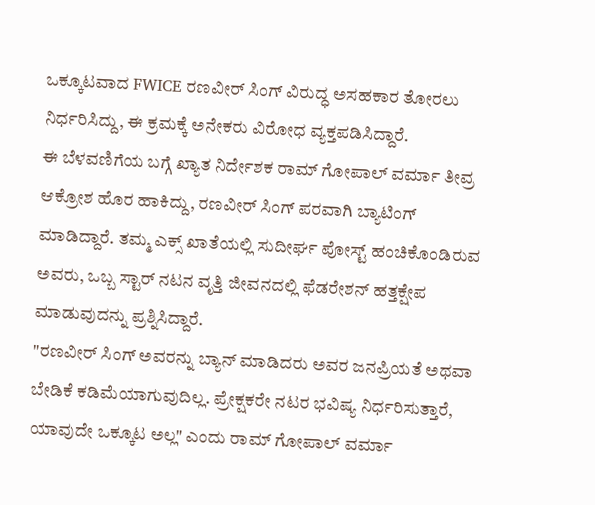ಒಕ್ಕೂಟವಾದ FWICE ರಣವೀರ್ ಸಿಂಗ್ ವಿರುದ್ಧ ಅಸಹಕಾರ ತೋರಲು ನಿರ್ಧರಿಸಿದ್ದು, ಈ ಕ್ರಮಕ್ಕೆ ಅನೇಕರು ವಿರೋಧ ವ್ಯಕ್ತಪಡಿಸಿದ್ದಾರೆ.
ಈ ಬೆಳವಣಿಗೆಯ ಬಗ್ಗೆ ಖ್ಯಾತ ನಿರ್ದೇಶಕ ರಾಮ್ ಗೋಪಾಲ್ ವರ್ಮಾ ತೀವ್ರ ಆಕ್ರೋಶ ಹೊರ ಹಾಕಿದ್ದು, ರಣವೀರ್ ಸಿಂಗ್ ಪರವಾಗಿ ಬ್ಯಾಟಿಂಗ್ ಮಾಡಿದ್ದಾರೆ. ತಮ್ಮ ಎಕ್ಸ್ ಖಾತೆಯಲ್ಲಿ ಸುದೀರ್ಘ ಪೋಸ್ಟ್ ಹಂಚಿಕೊಂಡಿರುವ ಅವರು, ಒಬ್ಬ ಸ್ಟಾರ್ ನಟನ ವೃತ್ತಿ ಜೀವನದಲ್ಲಿ ಫೆಡರೇಶನ್ ಹತ್ತಕ್ಷೇಪ ಮಾಡುವುದನ್ನು ಪ್ರಶ್ನಿಸಿದ್ದಾರೆ.
"ರಣವೀರ್ ಸಿಂಗ್ ಅವರನ್ನು ಬ್ಯಾನ್ ಮಾಡಿದರು ಅವರ ಜನಪ್ರಿಯತೆ ಅಥವಾ ಬೇಡಿಕೆ ಕಡಿಮೆಯಾಗುವುದಿಲ್ಲ. ಪ್ರೇಕ್ಷಕರೇ ನಟರ ಭವಿಷ್ಯ ನಿರ್ಧರಿಸುತ್ತಾರೆ, ಯಾವುದೇ ಒಕ್ಕೂಟ ಅಲ್ಲ" ಎಂದು ರಾಮ್ ಗೋಪಾಲ್ ವರ್ಮಾ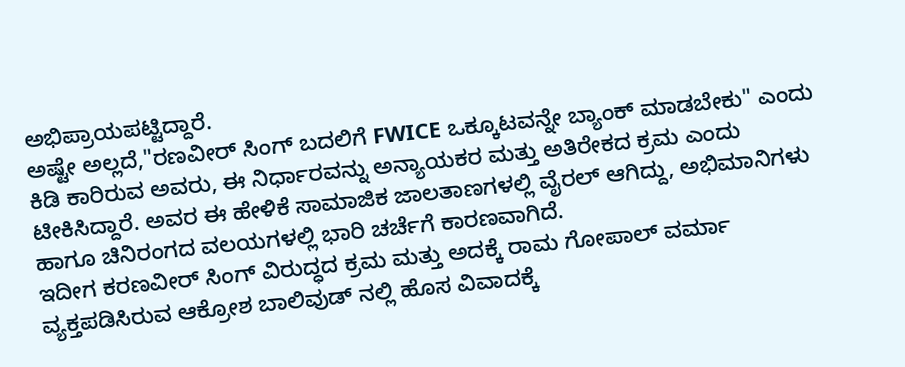ಅಭಿಪ್ರಾಯಪಟ್ಟಿದ್ದಾರೆ.
ಅಷ್ಟೇ ಅಲ್ಲದೆ,"ರಣವೀರ್ ಸಿಂಗ್ ಬದಲಿಗೆ FWICE ಒಕ್ಕೂಟವನ್ನೇ ಬ್ಯಾಂಕ್ ಮಾಡಬೇಕು" ಎಂದು ಕಿಡಿ ಕಾರಿರುವ ಅವರು, ಈ ನಿರ್ಧಾರವನ್ನು ಅನ್ಯಾಯಕರ ಮತ್ತು ಅತಿರೇಕದ ಕ್ರಮ ಎಂದು ಟೀಕಿಸಿದ್ದಾರೆ. ಅವರ ಈ ಹೇಳಿಕೆ ಸಾಮಾಜಿಕ ಜಾಲತಾಣಗಳಲ್ಲಿ ವೈರಲ್ ಆಗಿದ್ದು, ಅಭಿಮಾನಿಗಳು ಹಾಗೂ ಚಿನಿರಂಗದ ವಲಯಗಳಲ್ಲಿ ಭಾರಿ ಚರ್ಚೆಗೆ ಕಾರಣವಾಗಿದೆ.
ಇದೀಗ ಕರಣವೀರ್ ಸಿಂಗ್ ವಿರುದ್ಧದ ಕ್ರಮ ಮತ್ತು ಅದಕ್ಕೆ ರಾಮ ಗೋಪಾಲ್ ವರ್ಮಾ ವ್ಯಕ್ತಪಡಿಸಿರುವ ಆಕ್ರೋಶ ಬಾಲಿವುಡ್ ನಲ್ಲಿ ಹೊಸ ವಿವಾದಕ್ಕೆ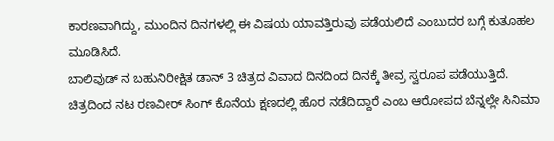ಕಾರಣವಾಗಿದ್ದು, ಮುಂದಿನ ದಿನಗಳಲ್ಲಿ ಈ ವಿಷಯ ಯಾವತ್ತಿರುವು ಪಡೆಯಲಿದೆ ಎಂಬುದರ ಬಗ್ಗೆ ಕುತೂಹಲ ಮೂಡಿಸಿದೆ.
ಬಾಲಿವುಡ್ ನ ಬಹುನಿರೀಕ್ಷಿತ ಡಾನ್ 3 ಚಿತ್ರದ ವಿವಾದ ದಿನದಿಂದ ದಿನಕ್ಕೆ ತೀವ್ರ ಸ್ವರೂಪ ಪಡೆಯುತ್ತಿದೆ. ಚಿತ್ರದಿಂದ ನಟ ರಣವೀರ್ ಸಿಂಗ್ ಕೊನೆಯ ಕ್ಷಣದಲ್ಲಿ ಹೊರ ನಡೆದಿದ್ದಾರೆ ಎಂಬ ಆರೋಪದ ಬೆನ್ನಲ್ಲೇ ಸಿನಿಮಾ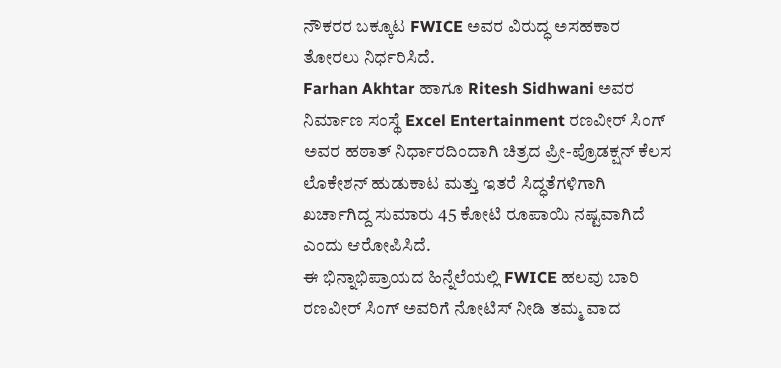ನೌಕರರ ಬಕ್ಕೂಟ FWICE ಅವರ ವಿರುದ್ಧ ಅಸಹಕಾರ ತೋರಲು ನಿರ್ಧರಿಸಿದೆ.
Farhan Akhtar ಹಾಗೂ Ritesh Sidhwani ಅವರ ನಿರ್ಮಾಣ ಸಂಸ್ಥೆ Excel Entertainment ರಣವೀರ್ ಸಿಂಗ್ ಅವರ ಹಠಾತ್ ನಿರ್ಧಾರದಿಂದಾಗಿ ಚಿತ್ರದ ಪ್ರೀ-ಪ್ರೊಡಕ್ಷನ್ ಕೆಲಸ ಲೊಕೇಶನ್ ಹುಡುಕಾಟ ಮತ್ತು ಇತರೆ ಸಿದ್ಧತೆಗಳಿಗಾಗಿ ಖರ್ಚಾಗಿದ್ದ ಸುಮಾರು 45 ಕೋಟಿ ರೂಪಾಯಿ ನಷ್ಟವಾಗಿದೆ ಎಂದು ಆರೋಪಿಸಿದೆ.
ಈ ಭಿನ್ನಾಭಿಪ್ರಾಯದ ಹಿನ್ನೆಲೆಯಲ್ಲಿ FWICE ಹಲವು ಬಾರಿ ರಣವೀರ್ ಸಿಂಗ್ ಅವರಿಗೆ ನೋಟಿಸ್ ನೀಡಿ ತಮ್ಮ ವಾದ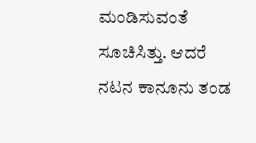ಮಂಡಿಸುವಂತೆ ಸೂಚಿಸಿತ್ತು. ಆದರೆ ನಟನ ಕಾನೂನು ತಂಡ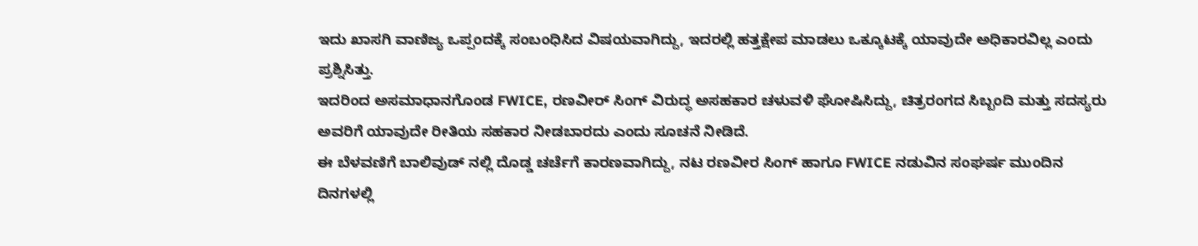ಇದು ಖಾಸಗಿ ವಾಣಿಜ್ಯ ಒಪ್ಪಂದಕ್ಕೆ ಸಂಬಂಧಿಸಿದ ವಿಷಯವಾಗಿದ್ದು, ಇದರಲ್ಲಿ ಹತ್ತಕ್ಷೇಪ ಮಾಡಲು ಒಕ್ಕೂಟಕ್ಕೆ ಯಾವುದೇ ಅಧಿಕಾರವಿಲ್ಲ ಎಂದು ಪ್ರಶ್ನಿಸಿತ್ತು.
ಇದರಿಂದ ಅಸಮಾಧಾನಗೊಂಡ FWICE, ರಣವೀರ್ ಸಿಂಗ್ ವಿರುದ್ಧ ಅಸಹಕಾರ ಚಳುವಳಿ ಘೋಷಿಸಿದ್ದು, ಚಿತ್ರರಂಗದ ಸಿಬ್ಬಂದಿ ಮತ್ತು ಸದಸ್ಯರು ಅವರಿಗೆ ಯಾವುದೇ ರೀತಿಯ ಸಹಕಾರ ನೀಡಬಾರದು ಎಂದು ಸೂಚನೆ ನೀಡಿದೆ.
ಈ ಬೆಳವಣಿಗೆ ಬಾಲಿವುಡ್ ನಲ್ಲಿ ದೊಡ್ಡ ಚರ್ಚೆಗೆ ಕಾರಣವಾಗಿದ್ದು, ನಟ ರಣವೀರ ಸಿಂಗ್ ಹಾಗೂ FWICE ನಡುವಿನ ಸಂಘರ್ಷ ಮುಂದಿನ ದಿನಗಳಲ್ಲಿ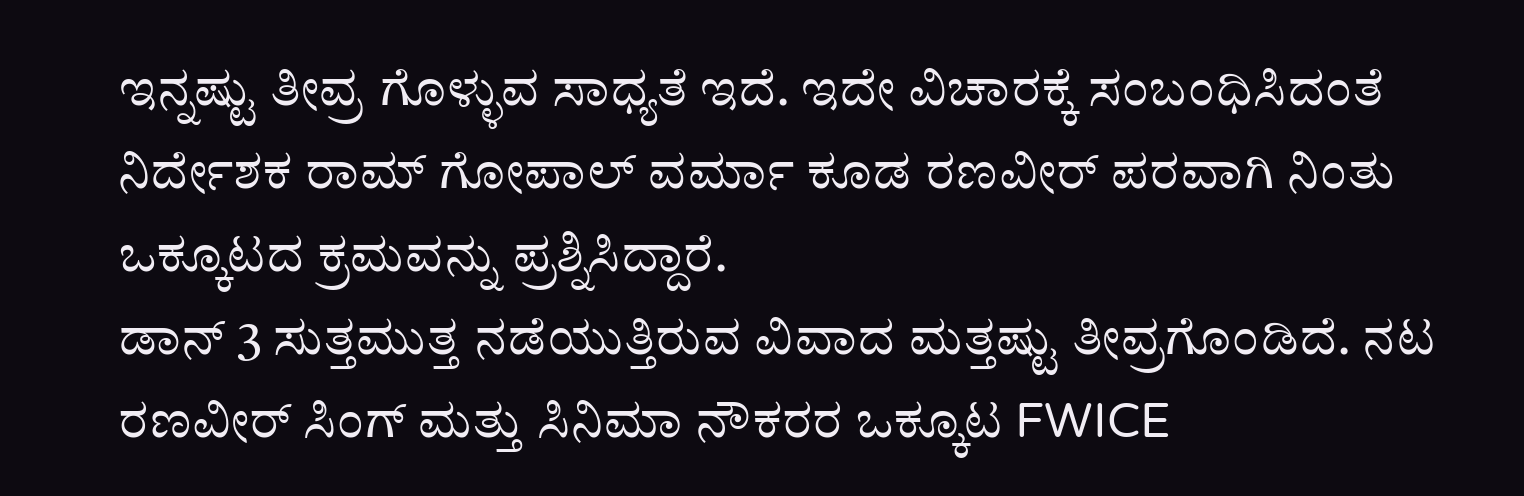ಇನ್ನಷ್ಟು ತೀವ್ರ ಗೊಳ್ಳುವ ಸಾಧ್ಯತೆ ಇದೆ. ಇದೇ ವಿಚಾರಕ್ಕೆ ಸಂಬಂಧಿಸಿದಂತೆ ನಿರ್ದೇಶಕ ರಾಮ್ ಗೋಪಾಲ್ ವರ್ಮಾ ಕೂಡ ರಣವೀರ್ ಪರವಾಗಿ ನಿಂತು ಒಕ್ಕೂಟದ ಕ್ರಮವನ್ನು ಪ್ರಶ್ನಿಸಿದ್ದಾರೆ.
ಡಾನ್ 3 ಸುತ್ತಮುತ್ತ ನಡೆಯುತ್ತಿರುವ ವಿವಾದ ಮತ್ತಷ್ಟು ತೀವ್ರಗೊಂಡಿದೆ. ನಟ ರಣವೀರ್ ಸಿಂಗ್ ಮತ್ತು ಸಿನಿಮಾ ನೌಕರರ ಒಕ್ಕೂಟ FWICE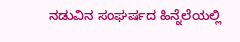ನಡುವಿನ ಸಂಘರ್ಷದ ಹಿನ್ನೆಲೆಯಲ್ಲಿ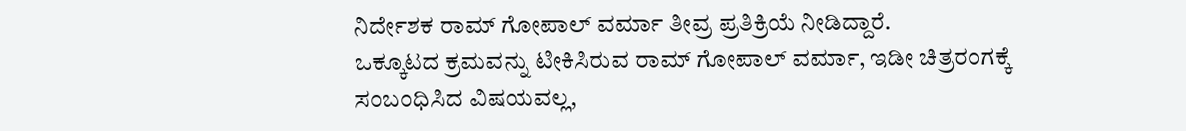ನಿರ್ದೇಶಕ ರಾಮ್ ಗೋಪಾಲ್ ವರ್ಮಾ ತೀವ್ರ ಪ್ರತಿಕ್ರಿಯೆ ನೀಡಿದ್ದಾರೆ.
ಒಕ್ಕೂಟದ ಕ್ರಮವನ್ನು ಟೀಕಿಸಿರುವ ರಾಮ್ ಗೋಪಾಲ್ ವರ್ಮಾ, ಇಡೀ ಚಿತ್ರರಂಗಕ್ಕೆ ಸಂಬಂಧಿಸಿದ ವಿಷಯವಲ್ಲ,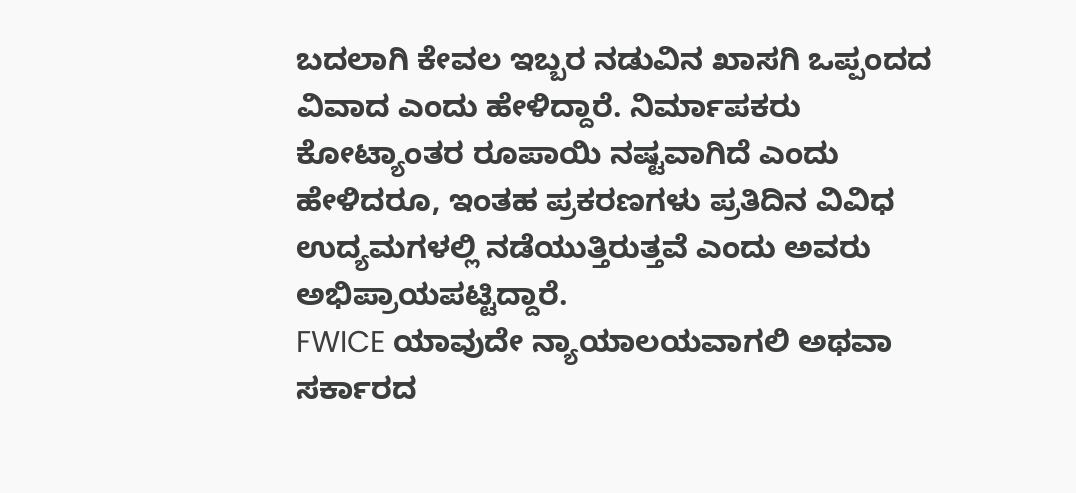ಬದಲಾಗಿ ಕೇವಲ ಇಬ್ಬರ ನಡುವಿನ ಖಾಸಗಿ ಒಪ್ಪಂದದ ವಿವಾದ ಎಂದು ಹೇಳಿದ್ದಾರೆ. ನಿರ್ಮಾಪಕರು ಕೋಟ್ಯಾಂತರ ರೂಪಾಯಿ ನಷ್ಟವಾಗಿದೆ ಎಂದು ಹೇಳಿದರೂ, ಇಂತಹ ಪ್ರಕರಣಗಳು ಪ್ರತಿದಿನ ವಿವಿಧ ಉದ್ಯಮಗಳಲ್ಲಿ ನಡೆಯುತ್ತಿರುತ್ತವೆ ಎಂದು ಅವರು ಅಭಿಪ್ರಾಯಪಟ್ಟಿದ್ದಾರೆ.
FWICE ಯಾವುದೇ ನ್ಯಾಯಾಲಯವಾಗಲಿ ಅಥವಾ ಸರ್ಕಾರದ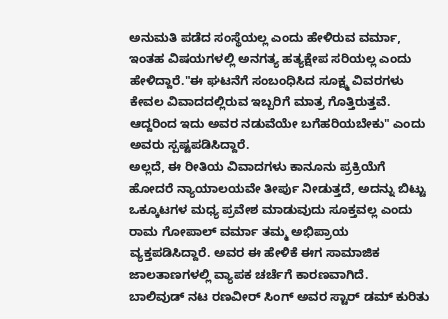ಅನುಮತಿ ಪಡೆದ ಸಂಸ್ಥೆಯಲ್ಲ ಎಂದು ಹೇಳಿರುವ ವರ್ಮಾ, ಇಂತಹ ವಿಷಯಗಳಲ್ಲಿ ಅನಗತ್ಯ ಹತ್ಯಕ್ಷೇಪ ಸರಿಯಲ್ಲ ಎಂದು ಹೇಳಿದ್ದಾರೆ."ಈ ಘಟನೆಗೆ ಸಂಬಂಧಿಸಿದ ಸೂಕ್ಷ್ಮ ವಿವರಗಳು ಕೇವಲ ವಿವಾದದಲ್ಲಿರುವ ಇಬ್ಬರಿಗೆ ಮಾತ್ರ ಗೊತ್ತಿರುತ್ತವೆ. ಆದ್ದರಿಂದ ಇದು ಅವರ ನಡುವೆಯೇ ಬಗೆಹರಿಯಬೇಕು" ಎಂದು ಅವರು ಸ್ಪಷ್ಟಪಡಿಸಿದ್ದಾರೆ.
ಅಲ್ಲದೆ, ಈ ರೀತಿಯ ವಿವಾದಗಳು ಕಾನೂನು ಪ್ರಕ್ರಿಯೆಗೆ ಹೋದರೆ ನ್ಯಾಯಾಲಯವೇ ತೀರ್ಪು ನೀಡುತ್ತದೆ, ಅದನ್ನು ಬಿಟ್ಟು ಒಕ್ಕೂಟಗಳ ಮಧ್ಯ ಪ್ರವೇಶ ಮಾಡುವುದು ಸೂಕ್ತವಲ್ಲ ಎಂದು ರಾಮ ಗೋಪಾಲ್ ವರ್ಮಾ ತಮ್ಮ ಅಭಿಪ್ರಾಯ ವ್ಯಕ್ತಪಡಿಸಿದ್ದಾರೆ. ಅವರ ಈ ಹೇಳಿಕೆ ಈಗ ಸಾಮಾಜಿಕ ಜಾಲತಾಣಗಳಲ್ಲಿ ವ್ಯಾಪಕ ಚರ್ಚೆಗೆ ಕಾರಣವಾಗಿದೆ.
ಬಾಲಿವುಡ್ ನಟ ರಣವೀರ್ ಸಿಂಗ್ ಅವರ ಸ್ಟಾರ್ ಡಮ್ ಕುರಿತು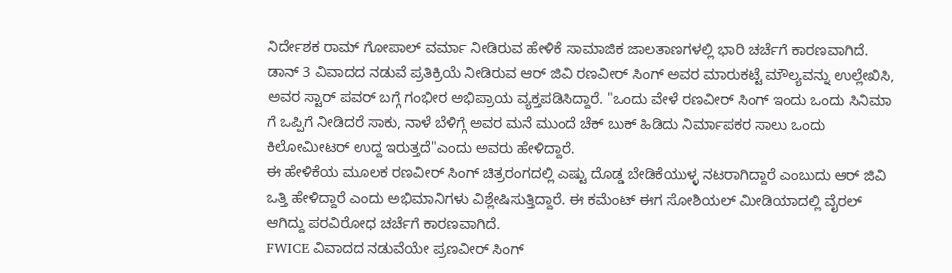ನಿರ್ದೇಶಕ ರಾಮ್ ಗೋಪಾಲ್ ವರ್ಮಾ ನೀಡಿರುವ ಹೇಳಿಕೆ ಸಾಮಾಜಿಕ ಜಾಲತಾಣಗಳಲ್ಲಿ ಭಾರಿ ಚರ್ಚೆಗೆ ಕಾರಣವಾಗಿದೆ.
ಡಾನ್ 3 ವಿವಾದದ ನಡುವೆ ಪ್ರತಿಕ್ರಿಯೆ ನೀಡಿರುವ ಆರ್ ಜಿವಿ ರಣವೀರ್ ಸಿಂಗ್ ಅವರ ಮಾರುಕಟ್ಟೆ ಮೌಲ್ಯವನ್ನು ಉಲ್ಲೇಖಿಸಿ, ಅವರ ಸ್ಟಾರ್ ಪವರ್ ಬಗ್ಗೆ ಗಂಭೀರ ಅಭಿಪ್ರಾಯ ವ್ಯಕ್ತಪಡಿಸಿದ್ದಾರೆ. "ಒಂದು ವೇಳೆ ರಣವೀರ್ ಸಿಂಗ್ ಇಂದು ಒಂದು ಸಿನಿಮಾ ಗೆ ಒಪ್ಪಿಗೆ ನೀಡಿದರೆ ಸಾಕು, ನಾಳೆ ಬೆಳಿಗ್ಗೆ ಅವರ ಮನೆ ಮುಂದೆ ಚೆಕ್ ಬುಕ್ ಹಿಡಿದು ನಿರ್ಮಾಪಕರ ಸಾಲು ಒಂದು ಕಿಲೋಮೀಟರ್ ಉದ್ದ ಇರುತ್ತದೆ"ಎಂದು ಅವರು ಹೇಳಿದ್ದಾರೆ.
ಈ ಹೇಳಿಕೆಯ ಮೂಲಕ ರಣವೀರ್ ಸಿಂಗ್ ಚಿತ್ರರಂಗದಲ್ಲಿ ಎಷ್ಟು ದೊಡ್ಡ ಬೇಡಿಕೆಯುಳ್ಳ ನಟರಾಗಿದ್ದಾರೆ ಎಂಬುದು ಆರ್ ಜಿವಿ ಒತ್ತಿ ಹೇಳಿದ್ದಾರೆ ಎಂದು ಅಭಿಮಾನಿಗಳು ವಿಶ್ಲೇಷಿಸುತ್ತಿದ್ದಾರೆ. ಈ ಕಮೆಂಟ್ ಈಗ ಸೋಶಿಯಲ್ ಮೀಡಿಯಾದಲ್ಲಿ ವೈರಲ್ ಆಗಿದ್ದು ಪರವಿರೋಧ ಚರ್ಚೆಗೆ ಕಾರಣವಾಗಿದೆ.
FWICE ವಿವಾದದ ನಡುವೆಯೇ ಪ್ರಣವೀರ್ ಸಿಂಗ್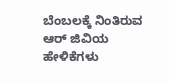ಬೆಂಬಲಕ್ಕೆ ನಿಂತಿರುವ ಆರ್ ಜಿವಿಯ ಹೇಳಿಕೆಗಳು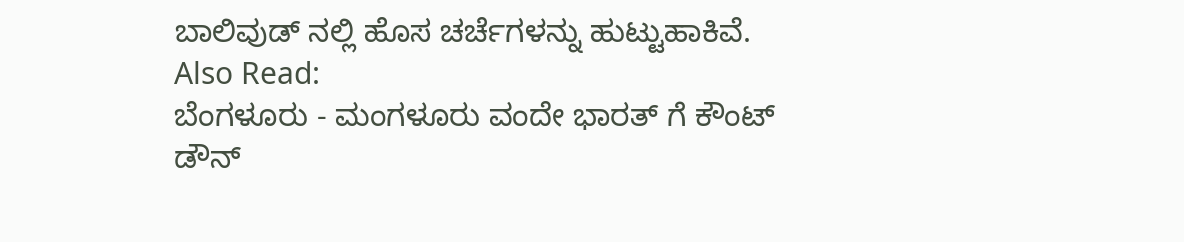ಬಾಲಿವುಡ್ ನಲ್ಲಿ ಹೊಸ ಚರ್ಚೆಗಳನ್ನು ಹುಟ್ಟುಹಾಕಿವೆ.
Also Read:
ಬೆಂಗಳೂರು - ಮಂಗಳೂರು ವಂದೇ ಭಾರತ್ ಗೆ ಕೌಂಟ್ ಡೌನ್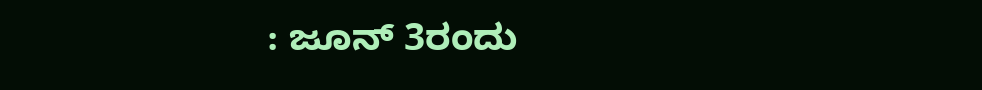: ಜೂನ್ 3ರಂದು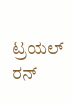ಟ್ರಯಲ್ ರನ್